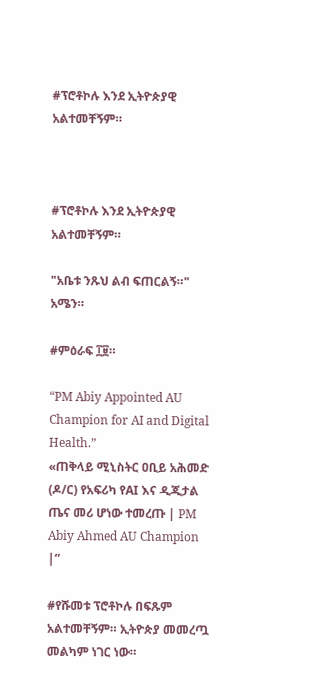#ፕሮቶኮሉ እንደ ኢትዮጵያዊ አልተመቸኝም።



#ፕሮቶኮሉ እንደ ኢትዮጵያዊ አልተመቸኝም።

"አቤቱ ንጹህ ልብ ፍጠርልኝ።" አሜን።

#ምዕራፍ ፲፱።

“PM Abiy Appointed AU Champion for AI and Digital Health.”
«ጠቅላይ ሚኒስትር ዐቢይ አሕመድ (ዶ/ር) የአፍሪካ የAI እና ዲጂታል ጤና መሪ ሆነው ተመረጡ | PM Abiy Ahmed AU Champion |”

#የሹመቱ ፕሮቶኮሉ በፍጹም አልተመቸኝም። ኢትዮጵያ መመረጧ መልካም ነገር ነው።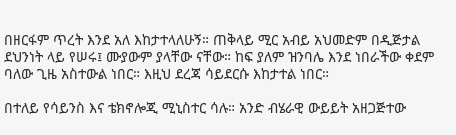በዘርፋም ጥረት እንደ አለ እከታተላለሁኝ። ጠቅላይ ሚር አብይ አህመድም በዲጅታል ደህንነት ላይ የሠሩ፤ ሙያውም ያላቸው ናቸው። ከፍ ያለም ዝንባሌ እንደ ነበራችው ቀደም ባለው ጊዜ አስተውል ነበር። እዚህ ደረጃ ሳይደርሱ እከታተል ነበር።

በተለይ የሳይንስ እና ቴክኖሎጂ ሚኒስተር ሳሉ። አንድ ብሄራዊ ውይይት አዘጋጅተው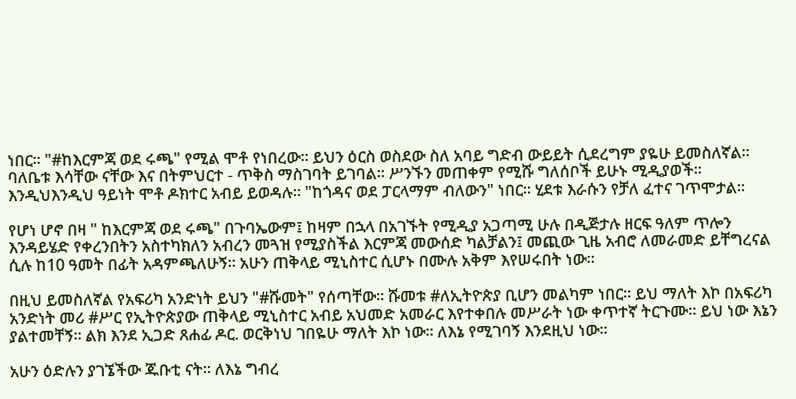ነበር። "#ከእርምጃ ወደ ሩጫ" የሚል ሞቶ የነበረው። ይህን ዕርስ ወስደው ስለ አባይ ግድብ ውይይት ሲደረግም ያዬሁ ይመስለኛል። ባለቤቱ እሳቸው ናቸው እና በትምህርተ - ጥቅስ ማስገባት ይገባል። ሥንኙን መጠቀም የሚሹ ግለሰቦች ይሁኑ ሚዲያወች። እንዲህእንዲህ ዓይነት ሞቶ ዶክተር አብይ ይወዳሉ። "ከጎዳና ወደ ፓርላማም ብለውን" ነበር። ሂደቱ እራሱን የቻለ ፈተና ገጥሞታል።

የሆነ ሆኖ በዛ " ከእርምጃ ወደ ሩጫ" በጉባኤውም፤ ከዛም በኋላ በአገኙት የሚዲያ አጋጣሚ ሁሉ በዲጅታሉ ዘርፍ ዓለም ጥሎን እንዳይሄድ የቀረንበትን አስተካክለን አብረን መጓዝ የሚያስችል እርምጃ መውሰድ ካልቻልን፤ መጪው ጊዜ አብሮ ለመራመድ ይቸግረናል ሲሉ ከ10 ዓመት በፊት አዳምጫለሁኝ። አሁን ጠቅላይ ሚኒስተር ሲሆኑ በሙሉ አቅም እየሠሩበት ነው።

በዚህ ይመስለኛል የአፍሪካ አንድነት ይህን "#ሹመት" የሰጣቸው። ሹመቱ #ለኢትዮጵያ ቢሆን መልካም ነበር። ይህ ማለት እኮ በአፍሪካ አንድነት መሪ #ሥር የኢትዮጵያው ጠቅላይ ሚኒስተር አብይ አህመድ አመራር እየተቀበሉ መሥራት ነው ቀጥተኛ ትርጉሙ። ይህ ነው እኔን ያልተመቸኝ። ልክ እንደ ኢጋድ ጸሐፊ ዶር. ወርቅነህ ገበዬሁ ማለት እኮ ነው። ለእኔ የሚገባኝ እንደዚህ ነው።

አሁን ዕድሉን ያገኜችው ጁቡቲ ናት። ለእኔ ግብረ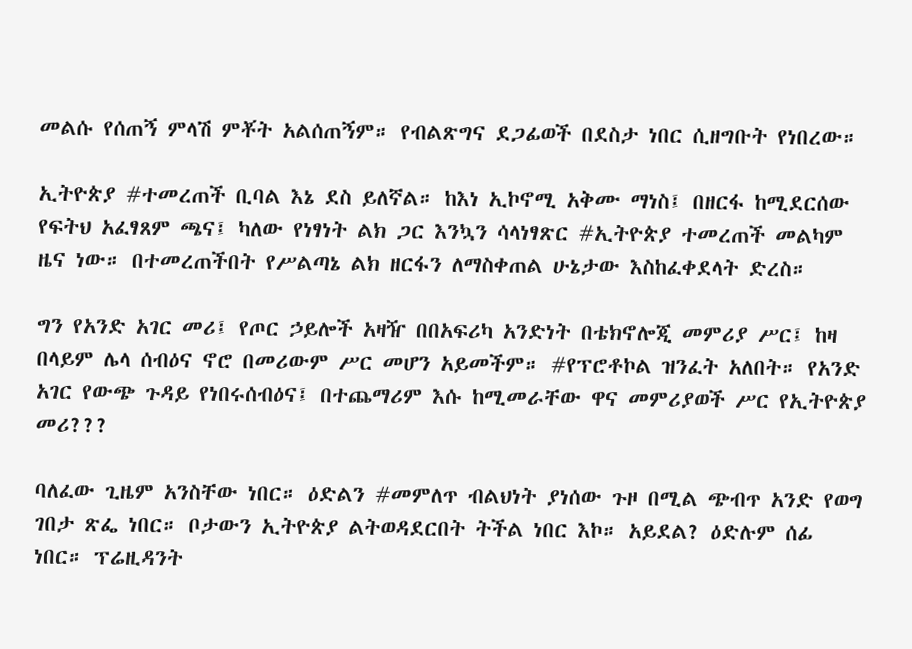መልሱ የሰጠኝ ምላሽ ምቾት አልሰጠኝም። የብልጽግና ደጋፊወች በደስታ ነበር ሲዘግቡት የነበረው።

ኢትዮጵያ #ተመረጠች ቢባል እኔ ደስ ይለኛል። ከእነ ኢኮኖሚ አቅሙ ማነስ፤ በዘርፋ ከሚደርሰው የፍትህ አፈፃጸም ጫና፤ ካለው የነፃነት ልክ ጋር እንኳን ሳላነፃጽር #ኢትዮጵያ ተመረጠች መልካም ዜና ነው። በተመረጠችበት የሥልጣኔ ልክ ዘርፋን ለማስቀጠል ሁኔታው እስከፈቀደላት ድረስ።

ግን የአንድ አገር መሪ፤ የጦር ኃይሎች አዛዥ በበአፍሪካ አንድነት በቴክኖሎጂ መምሪያ ሥር፤ ከዛ በላይም ሌላ ሰብዕና ኖሮ በመሪውም ሥር መሆን አይመችም። #የፕሮቶኮል ዝንፈት አለበት። የአንድ አገር የውጭ ጉዳይ የነበሩሰብዕና፤ በተጨማሪም እሱ ከሚመራቸው ዋና መምሪያወች ሥር የኢትዮጵያ መሪ???

ባለፈው ጊዜም አንስቸው ነበር። ዕድልን #መምለጥ ብልህነት ያነሰው ጉዞ በሚል ጭብጥ አንድ የወግ ገበታ ጽፌ ነበር። ቦታውን ኢትዮጵያ ልትወዳደርበት ትችል ነበር እኮ። አይደል? ዕድሉም ሰፊ ነበር። ፕሬዚዳንት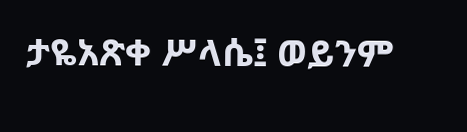ታዬአጽቀ ሥላሴ፤ ወይንም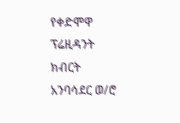የቀድሞዋ ፕሬዚዳንት ክብርት አንባሳደር ወ/ሮ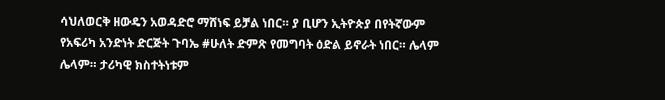ሳህለወርቅ ዘውዴን አወዳድሮ ማሸነፍ ይቻል ነበር። ያ ቢሆን ኢትዮጵያ በየትኛውም የአፍሪካ አንድነት ድርጅት ጉባኤ #ሁለት ድምጽ የመግባት ዕድል ይኖራት ነበር። ሌላም ሌላም። ታሪካዊ ክስተትነቱም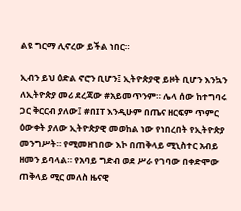ልዩ ግርማ ሊኖረው ይችል ነበር።

ኢብን ይህ ዕድል ኖሮን ቢሆን፤ ኢትዮጵያዊ ይዞት ቢሆን እንኳን ለኢትዮጵያ መሪ ደረጃው #አይመጥንም። ሌላ ሰው ከተግባሩ ጋር ቅርርብ ያለው፤ #በIT እንዲሁም በጤና ዘርፍም ጥምር ዕውቀት ያለው ኢትዮጵያዊ መወከል ነው የነበረበት የኢትዮጵያ መንግሥት። የሚመዘገበው እኮ በጠቅላይ ሚኒስተር አብይ ዘመን ይባላል። የአባይ ግድብ ወደ ሥራ የገባው በቀድሞው ጠቅላይ ሚር መለስ ዜናዊ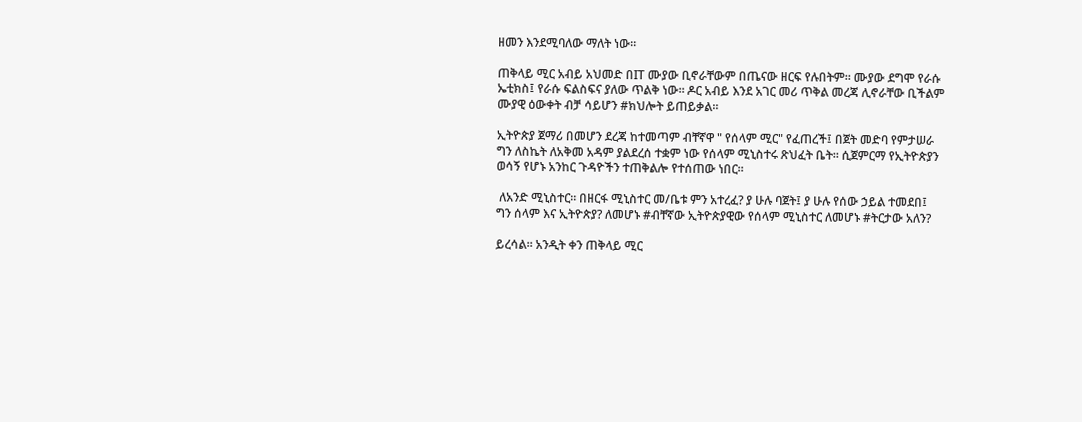ዘመን እንደሚባለው ማለት ነው።

ጠቅላይ ሚር አብይ አህመድ በIT ሙያው ቢኖራቸውም በጤናው ዘርፍ የሉበትም። ሙያው ደግሞ የራሱ ኤቲክስ፤ የራሱ ፍልስፍና ያለው ጥልቅ ነው። ዶር አብይ እንደ አገር መሪ ጥቅል መረጃ ሊኖራቸው ቢችልም ሙያዊ ዕውቀት ብቻ ሳይሆን #ክህሎት ይጠይቃል።

ኢትዮጵያ ጀማሪ በመሆን ደረጃ ከተመጣም ብቸኛዋ " የሰላም ሚር" የፈጠረች፤ በጀት መድባ የምታሠራ ግን ለስኬት ለአቅመ አዳም ያልደረሰ ተቋም ነው የሰላም ሚኒስተሩ ጽህፈት ቤት። ሲጀምርማ የኢትዮጵያን ወሳኝ የሆኑ አንከር ጉዳዮችን ተጠቅልሎ የተሰጠው ነበር።

 ለአንድ ሚኒስተር። በዘርፋ ሚኒስተር መ/ቤቱ ምን አተረፈ? ያ ሁሉ ባጀት፤ ያ ሁሉ የሰው ኃይል ተመደበ፤ ግን ሰላም እና ኢትዮጵያ? ለመሆኑ #ብቸኛው ኢትዮጵያዊው የሰላም ሚኒስተር ለመሆኑ #ትርታው አለን?

ይረሳል። አንዲት ቀን ጠቅላይ ሚር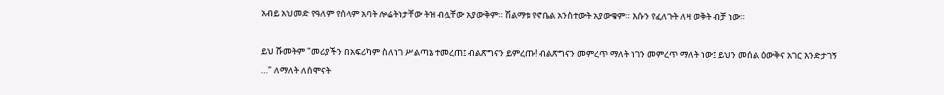አብይ አህመድ የዓለም የሰላም አባት ሎሬትነታቸው ትዝ ብሏቸው አያውቅም። ሽልማቱ የኖቤል አንስተውት አያውቁም። እሱን የፈለጉት ለዛ ወቅት ብቻ ነው።

ይህ ሹመትም "መሪያችን በአፍሪካም ስለነገ ሥልጣኔ ተመረጠ፤ ብልጽግናን ይምረጡ! ብልጽግናን መምረጥ ማለት ነገን መምረጥ ማለት ነው፤ ይህን መሰል ዕውቅና አገር እንድታገኝ …" ለማለት ለሰሞናት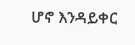ሆኖ እንዳይቀር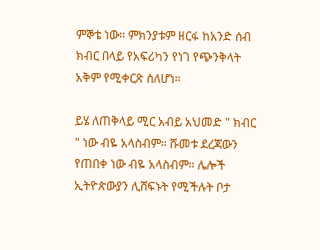ምኞቴ ነው። ምክንያቱም ዘርፋ ከአንድ ሰብ ክብር በላይ የአፍሪካን የነገ የጭንቅላት አቅም የሚቀርጽ ስለሆነ።

ይሄ ለጠቅላይ ሚር አብይ አህመድ " ክብር " ነው ብዬ አላስብም። ሹመቱ ደረጃውን የጠበቀ ነው ብዬ አላስብም። ሌሎች ኢትዮጵውያን ሊሸፍኑት የሚችሉት ቦታ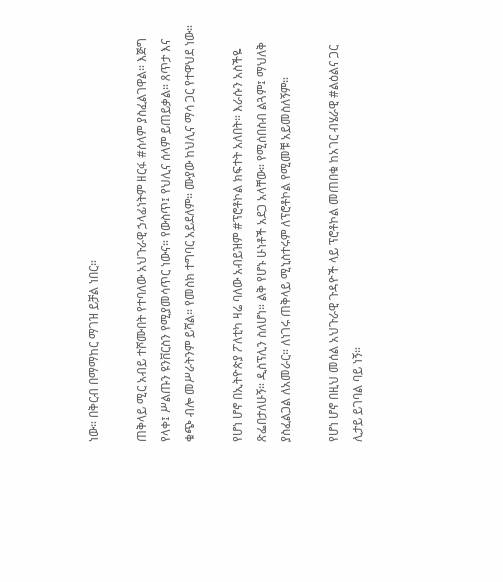ነው። በቅርብ በማማከር ማገዝ ይቻል ነበር።

ጠቅላይ ሚር አብይ ተሾሙበት የተባለው አህጉራዊ ኃላፊነትም ዘርፋ #ሰላም ያስፈልገዋል። እጅግ የላቀ፤ ሥልጡን ዩንቨርስን የሚያመሳጥር ነውና። የውስጥ፤ የህሊና ሰላም ይጠይቃል። ጸጥታ እና ቁጭ ብሎ መሥራትንም ይሻል። የመስክ ተግባር አይደለም። ሙያው ከህሊና ማሳ ጋር የተዋህደ ነው።

የሆነ ሆኖ በኢትዮጵያ ፖለቲካ ዛሬ ባለው አብይዝም #ፕሮቶኮል ክፍተት አለበት። እራሱን አስችዬ ጽፌበታለሁኝ። ዲስፕሊን ስለሆነ። ልቅ የሆኑ ሁነቶች አደጋ አላቸው። የሚሰበስብ ልጓም፤ ማህለቅ ያስፈልጋል ለአመራር። ለነገሩ ጠቅላይ ሚኒስተሩም ለፕሮቶኮል የሚመቹ አይመስለኝም።

የሆነ ሆኖ በዚህ መሰል አህጉራዊ ጉዳዮች ላይ ፕሮቶኮል መጠበቁ ከአገር ብሄራዊ #ልዕልና ጋር ሊታይ ይገባል ባይ ነኝ።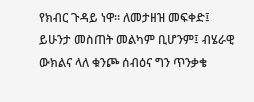የክብር ጉዳይ ነዋ። ለመታዘዝ መፍቀድ፤ ይሁንታ መስጠት መልካም ቢሆንም፤ ብሄራዊ ውክልና ላለ ቁንጮ ሰብዕና ግን ጥንቃቄ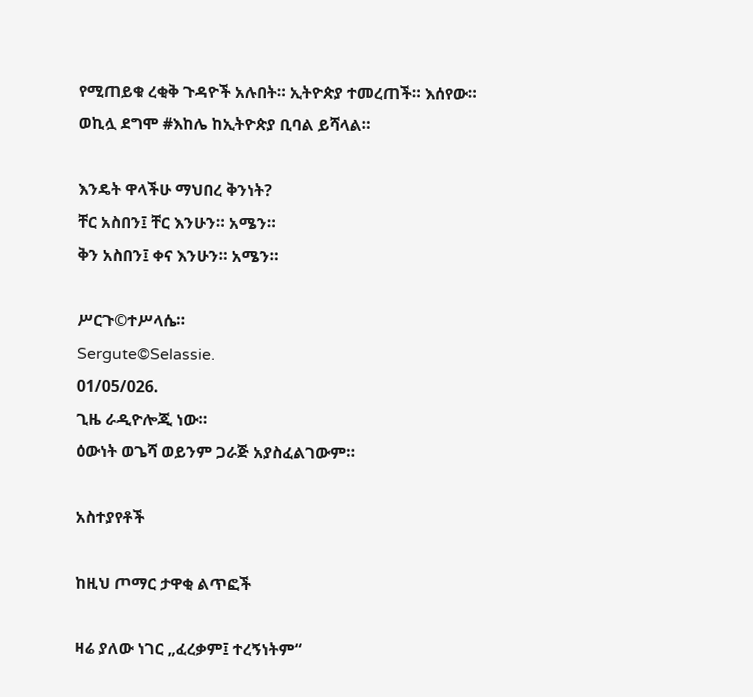የሚጠይቁ ረቂቅ ጉዳዮች አሉበት። ኢትዮጵያ ተመረጠች። እሰየው። ወኪሏ ደግሞ #እከሌ ከኢትዮጵያ ቢባል ይሻላል።

እንዴት ዋላችሁ ማህበረ ቅንነት?
ቸር አስበን፤ ቸር እንሁን። አሜን።
ቅን አስበን፤ ቀና እንሁን። አሜን።

ሥርጉ©ተሥላሴ።
Sergute©Selassie.
01/05/026.
ጊዜ ራዲዮሎጂ ነው።
ዕውነት ወጌሻ ወይንም ጋራጅ አያስፈልገውም።

አስተያየቶች

ከዚህ ጦማር ታዋቂ ልጥፎች

ዛሬ ያለው ነገር „ፈረቃም፤ ተረኝነትም“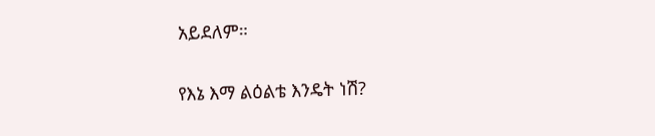አይደለም።

የእኔ እማ ልዕልቴ እንዴት ነሽ?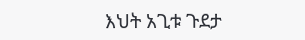እህት አጊቱ ጉደታ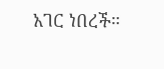አገር ነበረች።